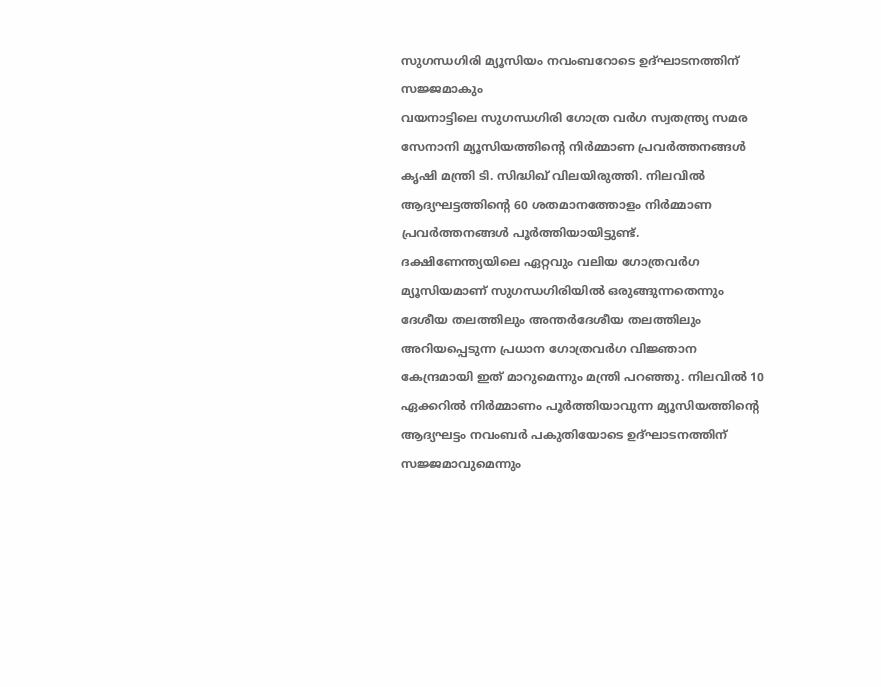സുഗന്ധഗിരി മ്യൂസിയം നവംബറോടെ ഉദ്ഘാടനത്തിന് സജ്ജമാകും
വയനാട്ടിലെ സുഗന്ധഗിരി ഗോത്ര വർഗ സ്വതന്ത്ര്യ സമര സേനാനി മ്യൂസിയത്തിൻ്റെ നിർമ്മാണ പ്രവർത്തനങ്ങൾ കൃഷി മന്ത്രി ടി. സിദ്ധിഖ് വിലയിരുത്തി. നിലവിൽ ആദ്യഘട്ടത്തിൻ്റെ 60 ശതമാനത്തോളം നിർമ്മാണ പ്രവർത്തനങ്ങൾ പൂർത്തിയായിട്ടുണ്ട്.
ദക്ഷിണേന്ത്യയിലെ ഏറ്റവും വലിയ ഗോത്രവർഗ മ്യൂസിയമാണ് സുഗന്ധഗിരിയിൽ ഒരുങ്ങുന്നതെന്നും ദേശീയ തലത്തിലും അന്തർദേശീയ തലത്തിലും അറിയപ്പെടുന്ന പ്രധാന ഗോത്രവർഗ വിജ്ഞാന കേന്ദ്രമായി ഇത് മാറുമെന്നും മന്ത്രി പറഞ്ഞു. നിലവിൽ 10 ഏക്കറിൽ നിർമ്മാണം പൂർത്തിയാവുന്ന മ്യൂസിയത്തിൻ്റെ ആദ്യഘട്ടം നവംബർ പകുതിയോടെ ഉദ്ഘാടനത്തിന് സജ്ജമാവുമെന്നും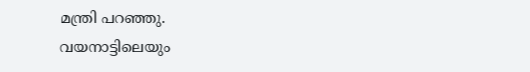മന്ത്രി പറഞ്ഞു.
വയനാട്ടിലെയും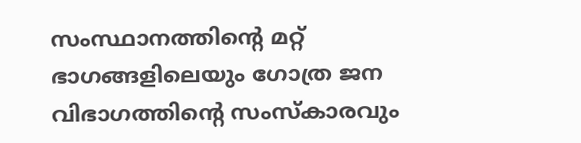സംസ്ഥാനത്തിൻ്റെ മറ്റ് ഭാഗങ്ങളിലെയും ഗോത്ര ജന വിഭാഗത്തിൻ്റെ സംസ്കാരവും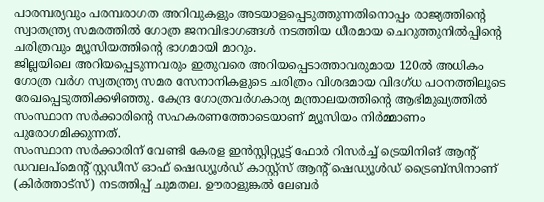പാരമ്പര്യവും പരമ്പരാഗത അറിവുകളും അടയാളപ്പെടുത്തുന്നതിനൊപ്പം രാജ്യത്തിൻ്റെ സ്വാതന്ത്ര്യ സമരത്തിൽ ഗോത്ര ജനവിഭാഗങ്ങൾ നടത്തിയ ധീരമായ ചെറുത്തുനിൽപ്പിൻ്റെ ചരിത്രവും മ്യൂസിയത്തിൻ്റെ ഭാഗമായി മാറും.
ജില്ലയിലെ അറിയപ്പെടുന്നവരും ഇതുവരെ അറിയപ്പെടാത്താവരുമായ 120ൽ അധികം ഗോത്ര വർഗ സ്വതന്ത്ര്യ സമര സേനാനികളുടെ ചരിത്രം വിശദമായ വിദഗ്ധ പഠനത്തിലൂടെ രേഖപ്പെടുത്തിക്കഴിഞ്ഞു. കേന്ദ്ര ഗോത്രവർഗകാര്യ മന്ത്രാലയത്തിൻ്റെ ആഭിമുഖ്യത്തിൽ സംസ്ഥാന സർക്കാരിൻ്റെ സഹകരണത്തോടെയാണ് മ്യൂസിയം നിർമ്മാണം പുരോഗമിക്കുന്നത്.
സംസ്ഥാന സർക്കാരിന് വേണ്ടി കേരള ഇൻസ്റ്റിറ്റ്യൂട്ട് ഫോർ റിസർച്ച് ട്രെയിനിങ് ആൻ്റ് ഡവലപ്മെൻ്റ് സ്റ്റഡീസ് ഓഫ് ഷെഡ്യൂൾഡ് കാസ്റ്റ്സ് ആൻ്റ് ഷെഡ്യൂൾഡ് ട്രൈബ്സിനാണ് (കിർത്താട്സ്) നടത്തിപ്പ് ചുമതല. ഊരാളുങ്കൽ ലേബർ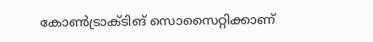കോൺട്രാക്ടിങ് സൊസൈറ്റിക്കാണ്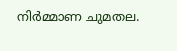നിർമ്മാണ ചുമതല.